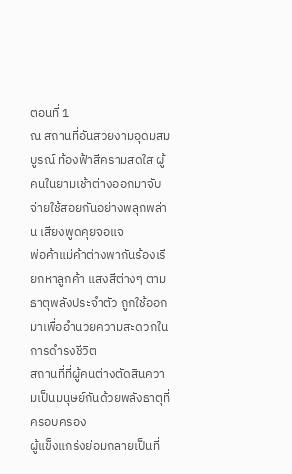ตอนที่ 1
ณ สถานที่อันสวยงามอุดมสมบูรณ์ ท้องฟ้าสีครามสดใส ผู้คนในยามเช้าต่างออกมาจับจ่ายใช้สอยกันอย่างพลุกพล่าน เสียงพูดคุยจอแจ
พ่อค้าแม่ค้าต่างพากันร้องเรียกหาลูกค้า แสงสีต่างๆ ตามธาตุพลังประจำตัว ถูกใช้ออกมาเพื่ออำนวยความสะดวกในการดำรงชีวิต
สถานที่ที่ผู้คนต่างตัดสินความเป็นมนุษย์กันด้วยพลังธาตุที่ครอบครอง
ผู้แข็งแกร่งย่อมกลายเป็นที่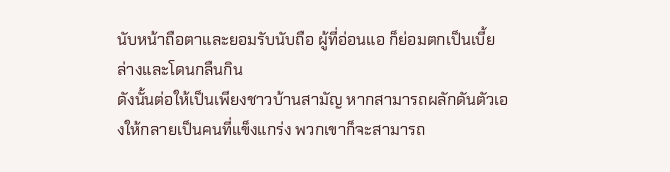นับหน้าถือตาและยอมรับนับถือ ผู้ที่อ่อนแอ ก็ย่อมตกเป็นเบี้ยล่างและโดนกลืนกิน
ดังนั้นต่อให้เป็นเพียงชาวบ้านสามัญ หากสามารถผลักดันตัวเองให้กลายเป็นคนที่แข็งแกร่ง พวกเขาก็จะสามารถ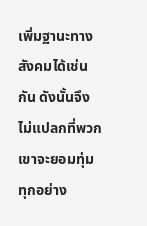เพิ่มฐานะทางสังคมได้เช่นกัน ดังนั้นจึงไม่แปลกที่พวกเขาจะยอมทุ่มทุกอย่าง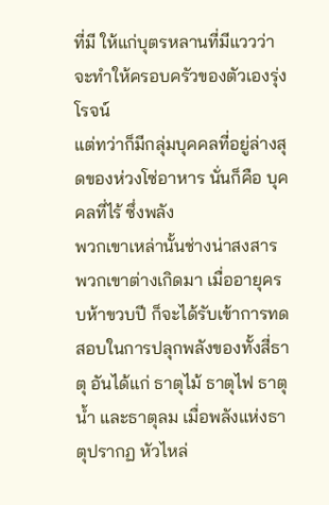ที่มี ให้แก่บุตรหลานที่มีแววว่าจะทำให้ครอบครัวของตัวเองรุ่งโรจน์
แต่ทว่าก็มีกลุ่มบุคคลที่อยู่ล่างสุดของห่วงโซ่อาหาร นั่นก็คือ บุคคลที่ไร้ ซึ่งพลัง
พวกเขาเหล่านั้นช่างน่าสงสาร พวกเขาต่างเกิดมา เมื่ออายุครบห้าขวบปี ก็จะได้รับเข้าการทดสอบในการปลุกพลังของทั้งสี่ธาตุ อันได้แก่ ธาตุไม้ ธาตุไฟ ธาตุน้ำ และธาตุลม เมื่อพลังแห่งธาตุปรากฏ หัวไหล่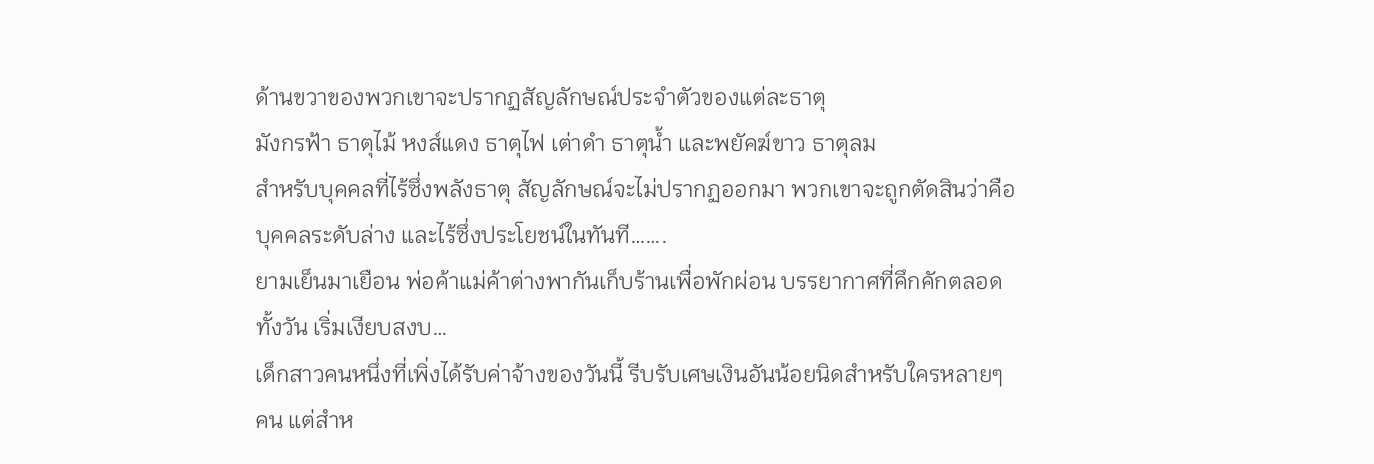ด้านขวาของพวกเขาจะปรากฏสัญลักษณ์ประจำตัวของแต่ละธาตุ
มังกรฟ้า ธาตุไม้ หงส์แดง ธาตุไฟ เต่าดำ ธาตุน้ำ และพยัคฆ์ขาว ธาตุลม
สำหรับบุคคลที่ไร้ซึ่งพลังธาตุ สัญลักษณ์จะไม่ปรากฏออกมา พวกเขาจะถูกตัดสินว่าคือบุคคลระดับล่าง และไร้ซึ่งประโยชน์ในทันที…….
ยามเย็นมาเยือน พ่อค้าแม่ค้าต่างพากันเก็บร้านเพื่อพักผ่อน บรรยากาศที่คึกคักตลอดทั้งวัน เริ่มเงียบสงบ…
เด็กสาวคนหนึ่งที่เพิ่งได้รับค่าจ้างของวันนี้ รีบรับเศษเงินอันน้อยนิดสำหรับใครหลายๆ คน แต่สำห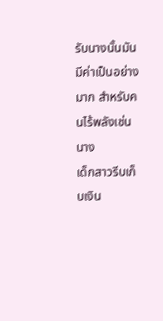รับนางนั้นมันมีค่าเป็นอย่างมาก สำหรับคนไร้พลังเช่นนาง
เด็กสาวรีบเก็บเงิน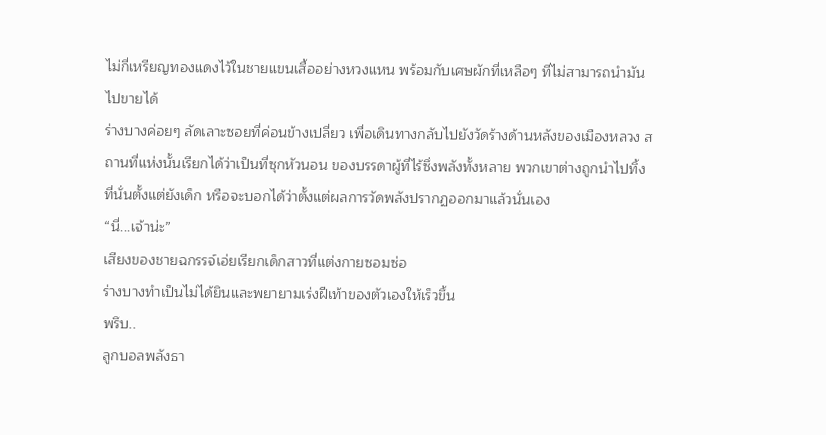ไม่กี่เหรียญทองแดงไว้ในชายแขนเสื้ออย่างหวงแหน พร้อมกับเศษผักที่เหลือๆ ที่ไม่สามารถนำมันไปขายได้
ร่างบางค่อยๆ ลัดเลาะซอยที่ค่อนข้างเปลี่ยว เพื่อเดินทางกลับไปยังวัดร้างด้านหลังของเมืองหลวง สถานที่แห่งนั้นเรียกได้ว่าเป็นที่ซุกหัวนอน ของบรรดาผู้ที่ไร้ซึ่งพลังทั้งหลาย พวกเขาต่างถูกนำไปทิ้งที่นั่นตั้งแต่ยังเด็ก หรือจะบอกได้ว่าตั้งแต่ผลการวัดพลังปรากฏออกมาแล้วนั่นเอง
“นี่...เจ้าน่ะ”
เสียงของชายฉกรรจ์เอ่ยเรียกเด็กสาวที่แต่งกายซอมซ่อ
ร่างบางทำเป็นไม่ได้ยินและพยายามเร่งฝีเท้าของตัวเองให้เร็วขึ้น
พรึบ..
ลูกบอลพลังธา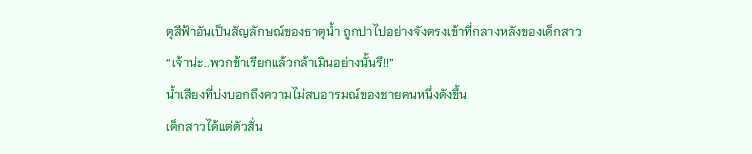ตุสีฟ้าอันเป็นสัญลักษณ์ของธาตุน้ำ ถูกปาไปอย่างจังตรงเข้าที่กลางหลังของเด็กสาว
“เจ้าน่ะ..พวกข้าเรียกแล้วกล้าเมินอย่างนั้นรึ!!”
น้ำเสียงที่บ่งบอกถึงความไม่สบอารมณ์ของชายคนหนึ่งดังขึ้น
เด็กสาวได้แต่ตัวสั่น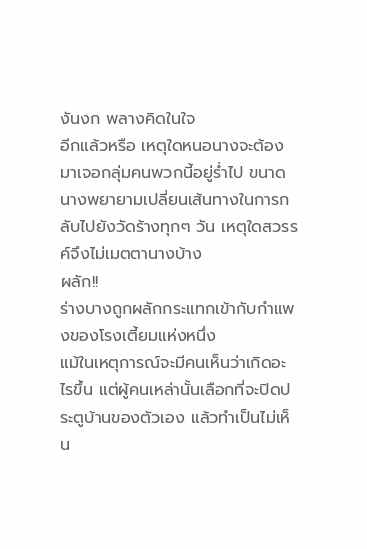งันงก พลางคิดในใจ
อีกแล้วหรือ เหตุใดหนอนางจะต้องมาเจอกลุ่มคนพวกนี้อยู่ร่ำไป ขนาดนางพยายามเปลี่ยนเส้นทางในการกลับไปยังวัดร้างทุกๆ วัน เหตุใดสวรรค์จึงไม่เมตตานางบ้าง
ผลัก!!
ร่างบางถูกผลักกระแทกเข้ากับกำแพงของโรงเตี้ยมแห่งหนึ่ง
แม้ในเหตุการณ์จะมีคนเห็นว่าเกิดอะไรขึ้น แต่ผู้คนเหล่านั้นเลือกที่จะปิดประตูบ้านของตัวเอง แล้วทำเป็นไม่เห็น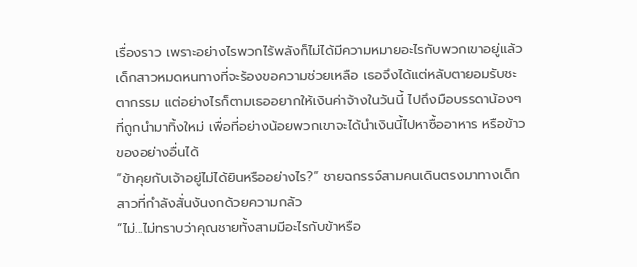เรื่องราว เพราะอย่างไรพวกไร้พลังก็ไม่ได้มีความหมายอะไรกับพวกเขาอยู่แล้ว
เด็กสาวหมดหนทางที่จะร้องขอความช่วยเหลือ เธอจึงได้แต่หลับตายอมรับชะตากรรม แต่อย่างไรก็ตามเธออยากให้เงินค่าจ้างในวันนี้ ไปถึงมือบรรดาน้องๆ ที่ถูกนำมาทิ้งใหม่ เพื่อที่อย่างน้อยพวกเขาจะได้นำเงินนี้ไปหาซื้ออาหาร หรือข้าวของอย่างอื่นได้
“ข้าคุยกับเจ้าอยู่ไม่ได้ยินหรืออย่างไร?” ชายฉกรรจ์สามคนเดินตรงมาทางเด็กสาวที่กำลังสั่นงันงกด้วยความกลัว
“ไม่...ไม่ทราบว่าคุณชายทั้งสามมีอะไรกับข้าหรือ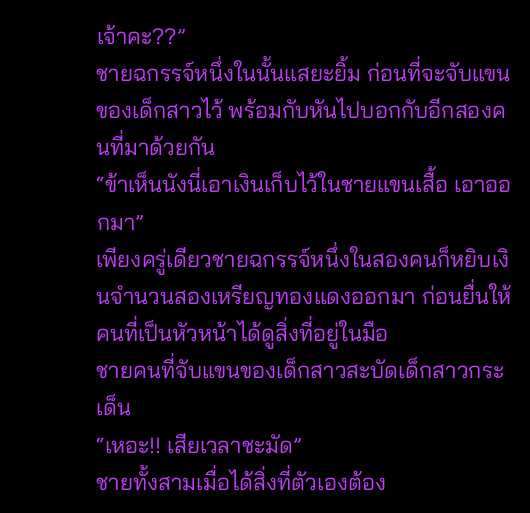เจ้าคะ??”
ชายฉกรรจ์หนึ่งในนั้นแสยะยิ้ม ก่อนที่จะจับแขนของเด็กสาวไว้ พร้อมกับหันไปบอกกับอีกสองคนที่มาด้วยกัน
“ข้าเห็นนังนี่เอาเงินเก็บไว้ในชายแขนเสื้อ เอาออกมา”
เพียงครู่เดียวชายฉกรรจ์หนึ่งในสองคนก็หยิบเงินจำนวนสองเหรียญทองแดงออกมา ก่อนยื่นให้คนที่เป็นหัวหน้าได้ดูสิ่งที่อยู่ในมือ
ชายคนที่จับแขนของเด็กสาวสะบัดเด็กสาวกระเด็น
“เหอะ!! เสียเวลาชะมัด”
ชายทั้งสามเมื่อได้สิ่งที่ตัวเองต้อง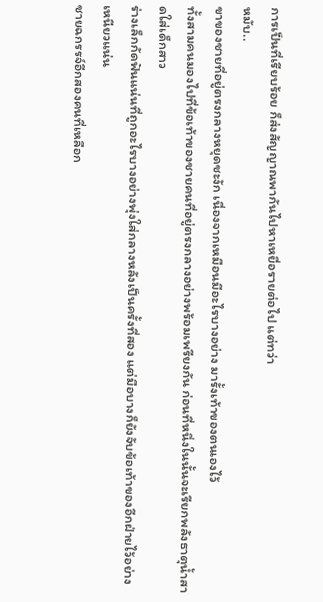การเป็นที่เรียบร้อย ก็ส่งสัญญาณพากันไปหาเหยื่อรายต่อไป แต่ทว่า
หมับ..
ขาของชายที่อยู่ตรงกลางหยุดชะงัก เนื่องจากเหมือนมีอะไรบางอย่าง มารั้งเท้าของตนเองไว้
ทั้งสามคนมองไปที่ข้อเท้าของชายคนที่อยู่ตรงกลางอย่างพร้อมเพรียงกัน ก่อนที่หนึ่งในนั้นจะเรียกพลังธาตุน้ำสาดใส่เด็กสาว
ร่างเล็กกัดฟันแน่นที่ถูกอะไรบางอย่างพุ่งใส่กลางหลังเป็นครั้งที่สอง แต่มือบางก็ยังจับข้อเท้าของอีกฝ่ายไว้อย่างเหนียวแน่น
ชายฉกรรจ์อีกสองคนที่เหลือก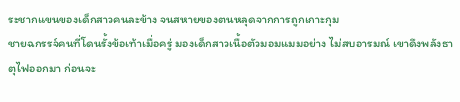ระชากแขนของเด็กสาวคนละข้าง จนสหายของตนหลุดจากการถูกเกาะกุม
ชายฉกรรจ์คนที่โดนรั้งข้อเท้าเมื่อครู่ มองเด็กสาวเนื้อตัวมอมแมมอย่าง ไม่สบอารมณ์ เขาดึงพลังธาตุไฟออกมา ก่อนจะ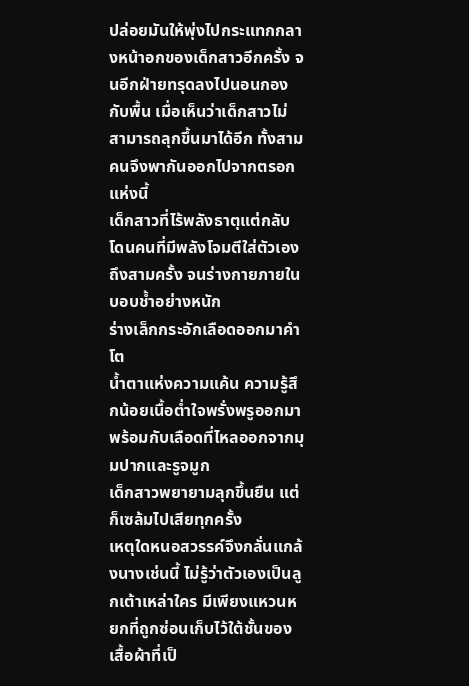ปล่อยมันให้พุ่งไปกระแทกกลางหน้าอกของเด็กสาวอีกครั้ง จนอีกฝ่ายทรุดลงไปนอนกองกับพื้น เมื่อเห็นว่าเด็กสาวไม่สามารถลุกขึ้นมาได้อีก ทั้งสามคนจึงพากันออกไปจากตรอกแห่งนี้
เด็กสาวที่ไร้พลังธาตุแต่กลับโดนคนที่มีพลังโจมตีใส่ตัวเองถึงสามครั้ง จนร่างกายภายในบอบช้ำอย่างหนัก
ร่างเล็กกระอักเลือดออกมาคำโต
น้ำตาแห่งความแค้น ความรู้สึกน้อยเนื้อต่ำใจพรั่งพรูออกมา พร้อมกับเลือดที่ไหลออกจากมุมปากและรูจมูก
เด็กสาวพยายามลุกขึ้นยืน แต่ก็เซล้มไปเสียทุกครั้ง
เหตุใดหนอสวรรค์จึงกลั่นแกล้งนางเช่นนี้ ไม่รู้ว่าตัวเองเป็นลูกเต้าเหล่าใคร มีเพียงแหวนหยกที่ถูกซ่อนเก็บไว้ใต้ชั้นของเสื้อผ้าที่เป็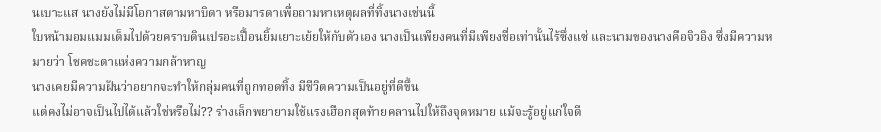นเบาะแส นางยังไม่มีโอกาสตามหาบิดา หรือมารดาเพื่อถามหาเหตุผลที่ทิ้งนางเช่นนี้
ใบหน้ามอมแมมเต็มไปด้วยคราบดินเปรอะเปื้อนยิ้มเยาะเย้ยให้กับตัวเอง นางเป็นเพียงคนที่มีเพียงชื่อเท่านั้นไร้ซึ่งแซ่ และนามของนางคือจิวอิง ซึ่งมีความหมายว่า โชคชะตาแห่งความกล้าหาญ
นางเคยมีความฝันว่าอยากจะทำให้กลุ่มคนที่ถูกทอดทิ้ง มีชีวิตความเป็นอยู่ที่ดีขึ้น
แต่คงไม่อาจเป็นไปได้แล้วใช่หรือไม่?? ร่างเล็กพยายามใช้แรงเฮือกสุดท้ายคลานไปให้ถึงจุดหมาย แม้จะรู้อยู่แก่ใจดี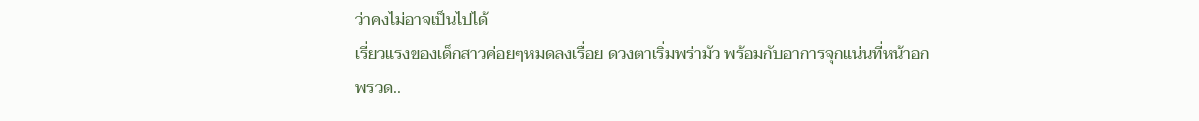ว่าคงไม่อาจเป็นไปได้
เรี่ยวแรงของเด็กสาวค่อยๆหมดลงเรื่อย ดวงตาเริ่มพร่ามัว พร้อมกับอาการจุกแน่นที่หน้าอก
พรวด..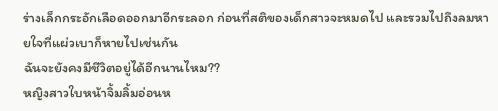ร่างเล็กกระอักเลือดออกมาอีกระลอก ก่อนที่สติของเด็กสาวจะหมดไป และรวมไปถึงลมหายใจที่แผ่วเบาก็หายไปเช่นกัน
ฉันจะยังคงมีชีวิตอยู่ได้อีกนานไหม??
หญิงสาวใบหน้าจิ้มลิ้มอ่อนห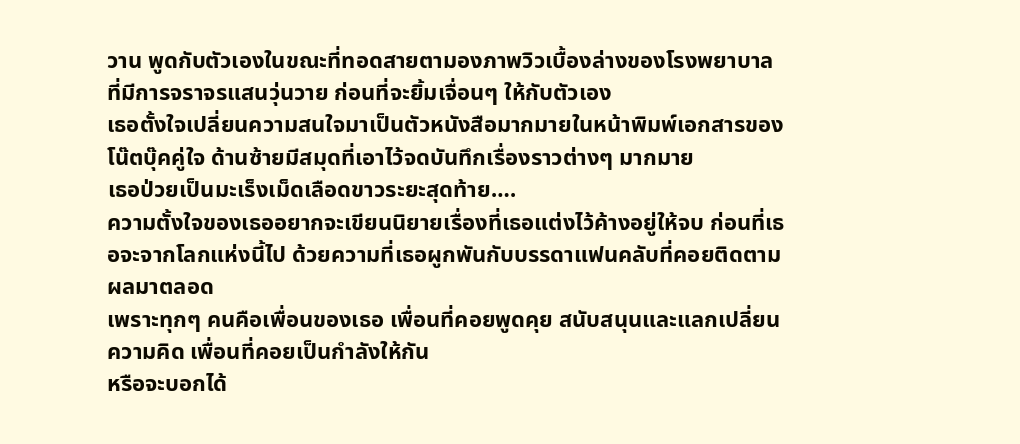วาน พูดกับตัวเองในขณะที่ทอดสายตามองภาพวิวเบื้องล่างของโรงพยาบาล ที่มีการจราจรแสนวุ่นวาย ก่อนที่จะยิ้มเจื่อนๆ ให้กับตัวเอง
เธอตั้งใจเปลี่ยนความสนใจมาเป็นตัวหนังสือมากมายในหน้าพิมพ์เอกสารของโน๊ตบุ๊คคู่ใจ ด้านซ้ายมีสมุดที่เอาไว้จดบันทึกเรื่องราวต่างๆ มากมาย
เธอป่วยเป็นมะเร็งเม็ดเลือดขาวระยะสุดท้าย….
ความตั้งใจของเธออยากจะเขียนนิยายเรื่องที่เธอแต่งไว้ค้างอยู่ให้จบ ก่อนที่เธอจะจากโลกแห่งนี้ไป ด้วยความที่เธอผูกพันกับบรรดาแฟนคลับที่คอยติดตามผลมาตลอด
เพราะทุกๆ คนคือเพื่อนของเธอ เพื่อนที่คอยพูดคุย สนับสนุนและแลกเปลี่ยนความคิด เพื่อนที่คอยเป็นกำลังให้กัน
หรือจะบอกได้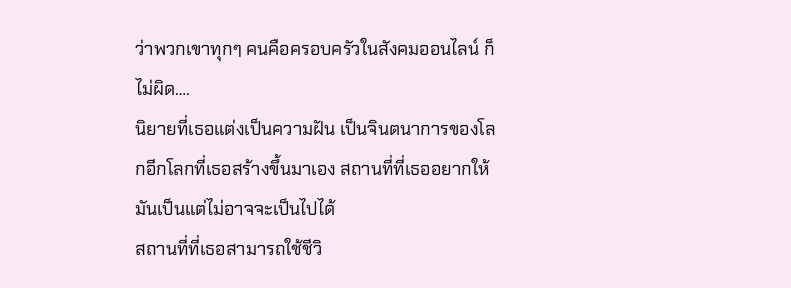ว่าพวกเขาทุกๆ คนคือครอบครัวในสังคมออนไลน์ ก็ไม่ผิด….
นิยายที่เธอแต่งเป็นความฝัน เป็นจินตนาการของโลกอีกโลกที่เธอสร้างขึ้นมาเอง สถานที่ที่เธออยากให้มันเป็นแต่ไม่อาจจะเป็นไปได้
สถานที่ที่เธอสามารถใช้ชีวิ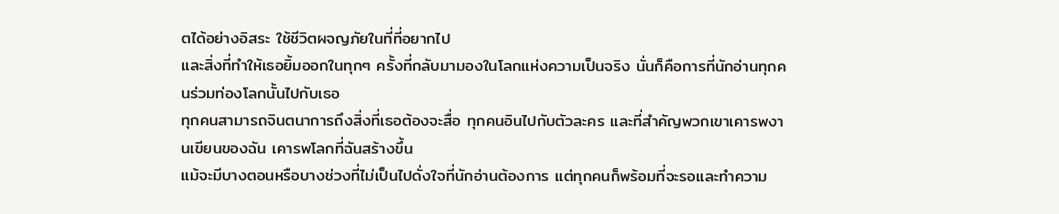ตได้อย่างอิสระ ใช้ชีวิตผจญภัยในที่ที่อยากไป
และสิ่งที่ทำให้เธอยิ้มออกในทุกๆ ครั้งที่กลับมามองในโลกแห่งความเป็นจริง นั่นก็คือการที่นักอ่านทุกคนร่วมท่องโลกนั้นไปกับเธอ
ทุกคนสามารถจินตนาการถึงสิ่งที่เธอต้องจะสื่อ ทุกคนอินไปกับตัวละคร และที่สำคัญพวกเขาเคารพงานเขียนของฉัน เคารพโลกที่ฉันสร้างขึ้น
แม้จะมีบางตอนหรือบางช่วงที่ไม่เป็นไปดั่งใจที่นักอ่านต้องการ แต่ทุกคนก็พร้อมที่จะรอและทำความ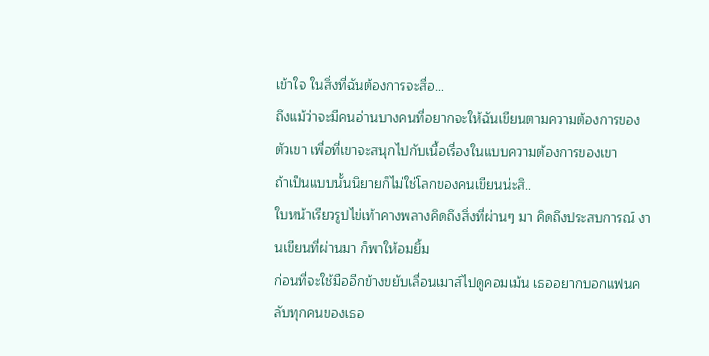เข้าใจ ในสิ่งที่ฉันต้องการจะสื่อ…
ถึงแม้ว่าจะมีคนอ่านบางคนที่อยากจะให้ฉันเขียนตามความต้องการของตัวเขา เพื่อที่เขาจะสนุกไปกับเนื้อเรื่องในแบบความต้องการของเขา
ถ้าเป็นแบบนั้นนิยายก็ไม่ใช่โลกของคนเขียนน่ะสิ..
ใบหน้าเรียวรูปไข่เท้าคางพลางคิดถึงสิ่งที่ผ่านๆ มา คิดถึงประสบการณ์ งานเขียนที่ผ่านมา ก็พาให้อมยิ้ม
ก่อนที่จะใช้มืออีกข้างขยับเลื่อนเมาส์ไปดูคอมเม้น เธออยากบอกแฟนคลับทุกคนของเธอ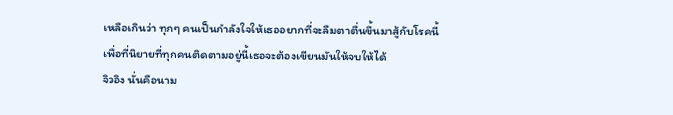เหลือเกินว่า ทุกๆ คนเป็นกำลังใจให้เธออยากที่จะลืมตาตื่นขึ้นมาสู้กับโรคนี้
เพื่อที่นิยายที่ทุกคนติดตามอยู่นี้เธอจะต้องเขียนมันให้จบให้ได้
จิวอิง นั่นคือนาม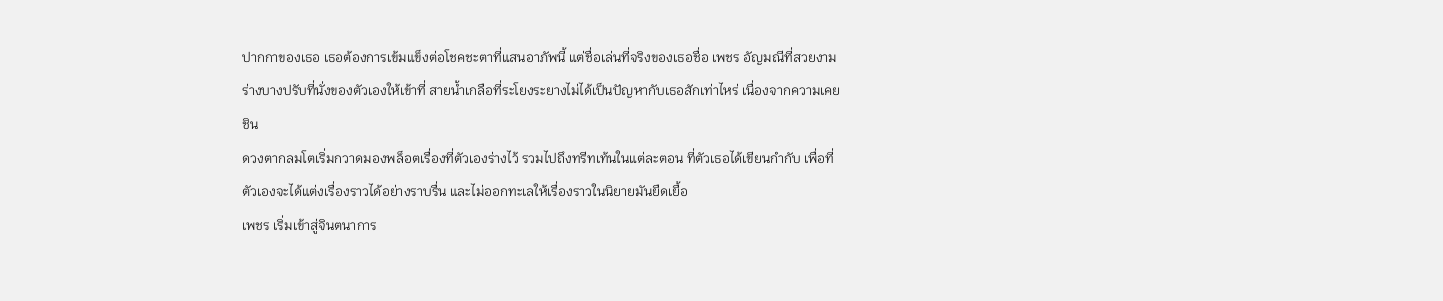ปากกาของเธอ เธอต้องการเข้มแข็งต่อโชคชะตาที่แสนอาภัพนี้ แต่ชื่อเล่นที่จริงของเธอชื่อ เพชร อัญมณีที่สวยงาม
ร่างบางปรับที่นั่งของตัวเองให้เข้าที่ สายน้ำเกลือที่ระโยงระยางไม่ได้เป็นปัญหากับเธอสักเท่าไหร่ เนื่องจากความเคยชิน
ดวงตากลมโตเริ่มกวาดมองพล็อตเรื่องที่ตัวเองร่างไว้ รวมไปถึงทรีทเท้นในแต่ละตอน ที่ตัวเธอได้เขียนกำกับ เพื่อที่ตัวเองจะได้แต่งเรื่องราวได้อย่างราบรื่น และไม่ออกทะเลให้เรื่องราวในนิยายมันยืดเยื้อ
เพชร เริ่มเข้าสู่จินตนาการ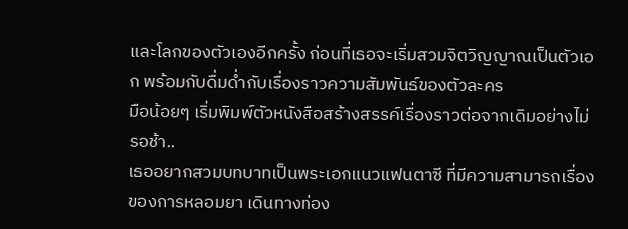และโลกของตัวเองอีกครั้ง ก่อนที่เธอจะเริ่มสวมจิตวิญญาณเป็นตัวเอก พร้อมกับดื่มด่ำกับเรื่องราวความสัมพันธ์ของตัวละคร
มือน้อยๆ เริ่มพิมพ์ตัวหนังสือสร้างสรรค์เรื่องราวต่อจากเดิมอย่างไม่รอช้า..
เธออยากสวมบทบาทเป็นพระเอกแนวแฟนตาซี ที่มีความสามารถเรื่องของการหลอมยา เดินทางท่อง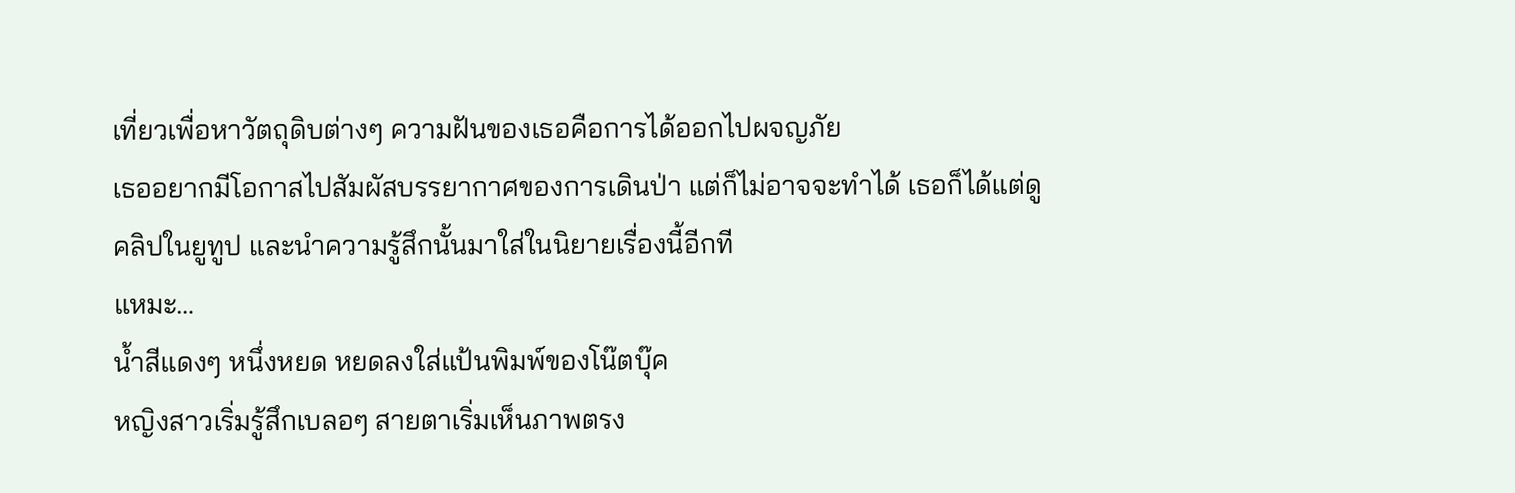เที่ยวเพื่อหาวัตถุดิบต่างๆ ความฝันของเธอคือการได้ออกไปผจญภัย
เธออยากมีโอกาสไปสัมผัสบรรยากาศของการเดินป่า แต่ก็ไม่อาจจะทำได้ เธอก็ได้แต่ดูคลิปในยูทูป และนำความรู้สึกนั้นมาใส่ในนิยายเรื่องนี้อีกที
แหมะ…
น้ำสีแดงๆ หนึ่งหยด หยดลงใส่แป้นพิมพ์ของโน๊ตบุ๊ค
หญิงสาวเริ่มรู้สึกเบลอๆ สายตาเริ่มเห็นภาพตรง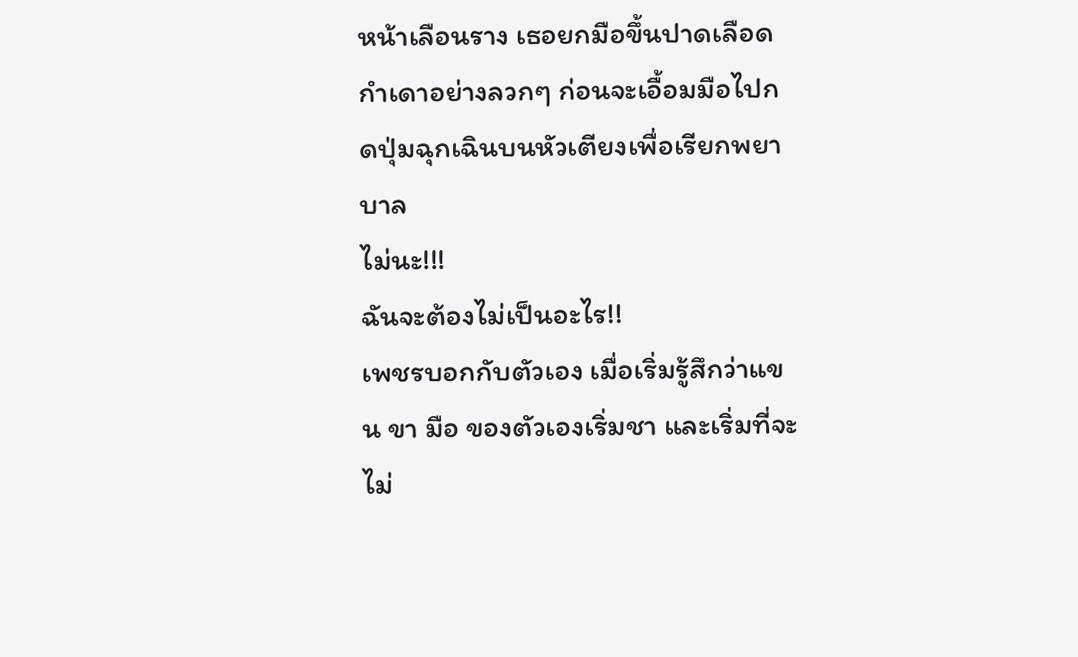หน้าเลือนราง เธอยกมือขึ้นปาดเลือดกำเดาอย่างลวกๆ ก่อนจะเอื้อมมือไปกดปุ่มฉุกเฉินบนหัวเตียงเพื่อเรียกพยาบาล
ไม่นะ!!!
ฉันจะต้องไม่เป็นอะไร!!
เพชรบอกกับตัวเอง เมื่อเริ่มรู้สึกว่าแขน ขา มือ ของตัวเองเริ่มชา และเริ่มที่จะไม่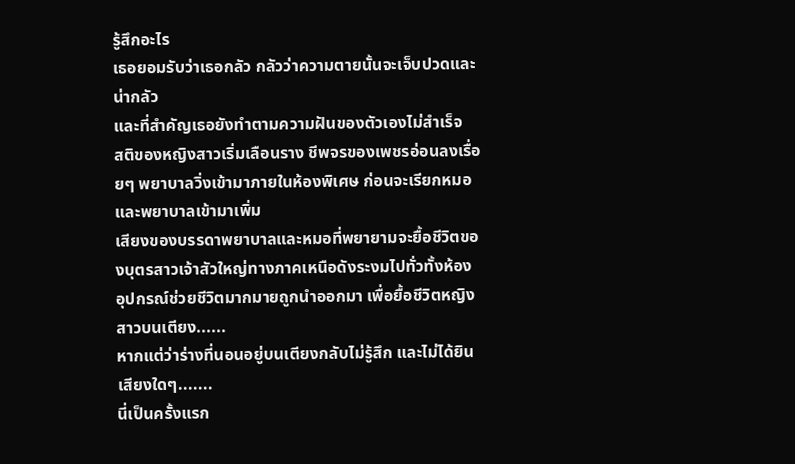รู้สึกอะไร
เธอยอมรับว่าเธอกลัว กลัวว่าความตายนั้นจะเจ็บปวดและน่ากลัว
และที่สำคัญเธอยังทำตามความฝันของตัวเองไม่สำเร็จ
สติของหญิงสาวเริ่มเลือนราง ชีพจรของเพชรอ่อนลงเรื่อยๆ พยาบาลวิ่งเข้ามาภายในห้องพิเศษ ก่อนจะเรียกหมอและพยาบาลเข้ามาเพิ่ม
เสียงของบรรดาพยาบาลและหมอที่พยายามจะยื้อชีวิตของบุตรสาวเจ้าสัวใหญ่ทางภาคเหนือดังระงมไปทั่วทั้งห้อง
อุปกรณ์ช่วยชีวิตมากมายถูกนำออกมา เพื่อยื้อชีวิตหญิงสาวบนเตียง......
หากแต่ว่าร่างที่นอนอยู่บนเตียงกลับไม่รู้สึก และไม่ได้ยินเสียงใดๆ.......
นี่เป็นครั้งแรก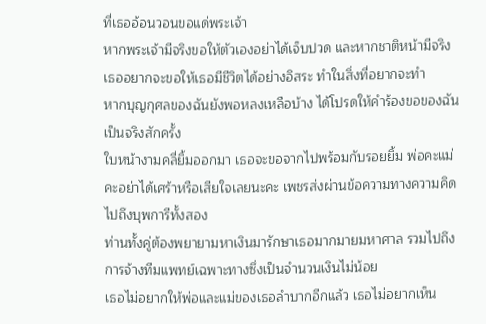ที่เธออ้อนวอนขอแด่พระเจ้า
หากพระเจ้ามีจริงขอให้ตัวเองอย่าได้เจ็บปวด และหากชาติหน้ามีจริง เธออยากจะขอให้เธอมีชีวิตได้อย่างอิสระ ทำในสิ่งที่อยากจะทำ
หากบุญกุศลของฉันยังพอหลงเหลือบ้าง ได้โปรดให้คำร้องขอของฉันเป็นจริงสักครั้ง
ใบหน้างามคลี่ยิ้มออกมา เธอจะขอจากไปพร้อมกับรอยยิ้ม พ่อคะแม่คะอย่าได้เศร้าหรือเสียใจเลยนะคะ เพชรส่งผ่านข้อความทางความคิด ไปถึงบุพการีทั้งสอง
ท่านทั้งคู่ต้องพยายามหาเงินมารักษาเธอมากมายมหาศาล รวมไปถึงการจ้างทีมแพทย์เฉพาะทางซึ่งเป็นจำนวนเงินไม่น้อย
เธอไม่อยากให้พ่อและแม่ของเธอลำบากอีกแล้ว เธอไม่อยากเห็น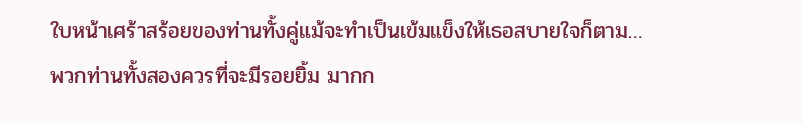ใบหน้าเศร้าสร้อยของท่านทั้งคู่แม้จะทำเป็นเข้มแข็งให้เธอสบายใจก็ตาม…
พวกท่านทั้งสองควรที่จะมีรอยยิ้ม มากก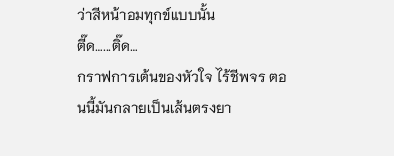ว่าสีหน้าอมทุกข์แบบนั้น
ตี๊ด…...ติ๊ด…
กราฟการเต้นของหัวใจ ไร้ชีพจร ตอนนี้มันกลายเป็นเส้นตรงยา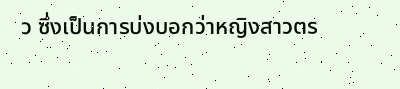ว ซึ่งเป็นการบ่งบอกว่าหญิงสาวตร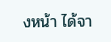งหน้า ได้จา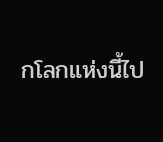กโลกแห่งนี้ไป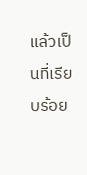แล้วเป็นที่เรียบร้อย